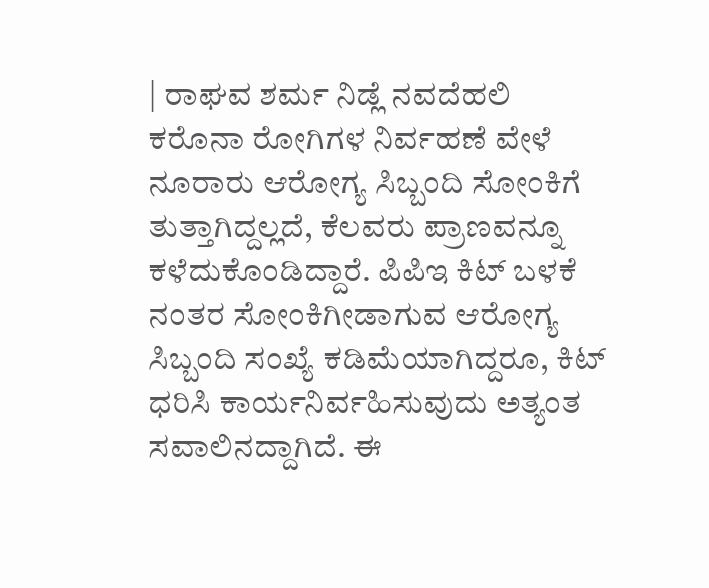| ರಾಘವ ಶರ್ಮ ನಿಡ್ಲೆ ನವದೆಹಲಿ
ಕರೊನಾ ರೋಗಿಗಳ ನಿರ್ವಹಣೆ ವೇಳೆ ನೂರಾರು ಆರೋಗ್ಯ ಸಿಬ್ಬಂದಿ ಸೋಂಕಿಗೆ ತುತ್ತಾಗಿದ್ದಲ್ಲದೆ, ಕೆಲವರು ಪ್ರಾಣವನ್ನೂ ಕಳೆದುಕೊಂಡಿದ್ದಾರೆ. ಪಿಪಿಇ ಕಿಟ್ ಬಳಕೆ ನಂತರ ಸೋಂಕಿಗೀಡಾಗುವ ಆರೋಗ್ಯ ಸಿಬ್ಬಂದಿ ಸಂಖ್ಯೆ ಕಡಿಮೆಯಾಗಿದ್ದರೂ, ಕಿಟ್ ಧರಿಸಿ ಕಾರ್ಯನಿರ್ವಹಿಸುವುದು ಅತ್ಯಂತ ಸವಾಲಿನದ್ದಾಗಿದೆ. ಈ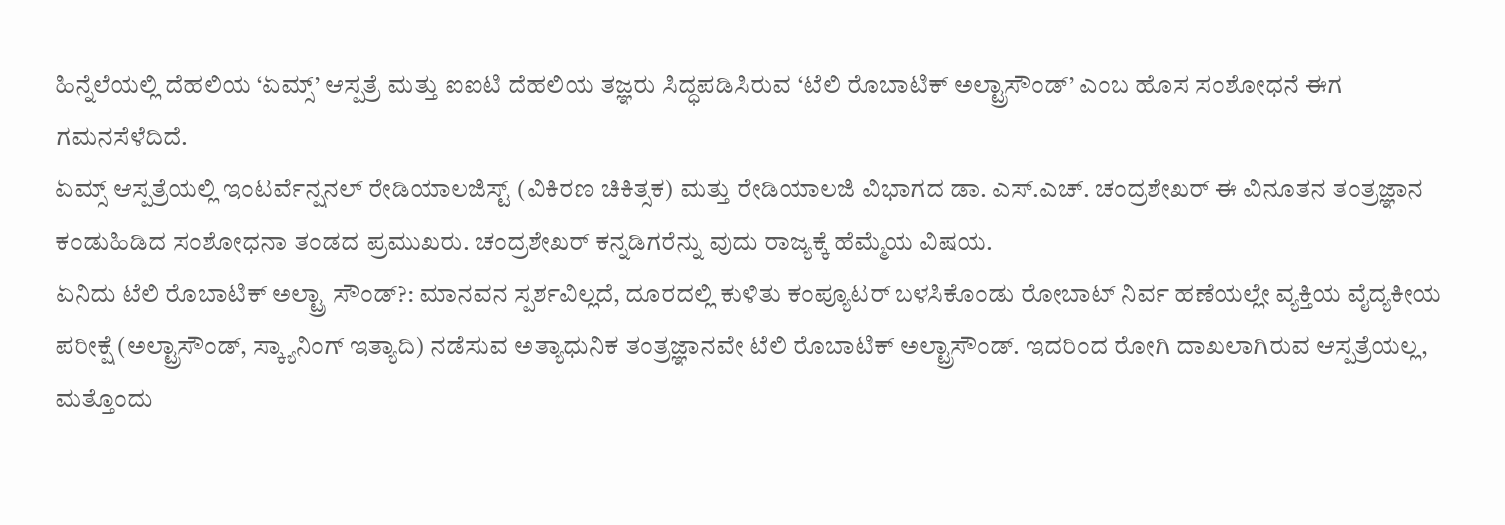ಹಿನ್ನೆಲೆಯಲ್ಲಿ ದೆಹಲಿಯ ‘ಏಮ್ಸ್’ ಆಸ್ಪತ್ರೆ ಮತ್ತು ಐಐಟಿ ದೆಹಲಿಯ ತಜ್ಞರು ಸಿದ್ಧಪಡಿಸಿರುವ ‘ಟೆಲಿ ರೊಬಾಟಿಕ್ ಅಲ್ಟ್ರಾಸೌಂಡ್’ ಎಂಬ ಹೊಸ ಸಂಶೋಧನೆ ಈಗ ಗಮನಸೆಳೆದಿದೆ.
ಏಮ್ಸ್ ಆಸ್ಪತ್ರೆಯಲ್ಲಿ ಇಂಟರ್ವೆನ್ಷನಲ್ ರೇಡಿಯಾಲಜಿಸ್ಟ್ (ವಿಕಿರಣ ಚಿಕಿತ್ಸಕ) ಮತ್ತು ರೇಡಿಯಾಲಜಿ ವಿಭಾಗದ ಡಾ. ಎಸ್.ಎಚ್. ಚಂದ್ರಶೇಖರ್ ಈ ವಿನೂತನ ತಂತ್ರಜ್ಞಾನ ಕಂಡುಹಿಡಿದ ಸಂಶೋಧನಾ ತಂಡದ ಪ್ರಮುಖರು. ಚಂದ್ರಶೇಖರ್ ಕನ್ನಡಿಗರೆನ್ನು ವುದು ರಾಜ್ಯಕ್ಕೆ ಹೆಮ್ಮೆಯ ವಿಷಯ.
ಏನಿದು ಟೆಲಿ ರೊಬಾಟಿಕ್ ಅಲ್ಟ್ರಾ ಸೌಂಡ್?: ಮಾನವನ ಸ್ಪರ್ಶವಿಲ್ಲದೆ, ದೂರದಲ್ಲಿ ಕುಳಿತು ಕಂಪ್ಯೂಟರ್ ಬಳಸಿಕೊಂಡು ರೋಬಾಟ್ ನಿರ್ವ ಹಣೆಯಲ್ಲೇ ವ್ಯಕ್ತಿಯ ವೈದ್ಯಕೀಯ ಪರೀಕ್ಷೆ (ಅಲ್ಟ್ರಾಸೌಂಡ್, ಸ್ಕ್ಯಾನಿಂಗ್ ಇತ್ಯಾದಿ) ನಡೆಸುವ ಅತ್ಯಾಧುನಿಕ ತಂತ್ರಜ್ಞಾನವೇ ಟೆಲಿ ರೊಬಾಟಿಕ್ ಅಲ್ಟ್ರಾಸೌಂಡ್. ಇದರಿಂದ ರೋಗಿ ದಾಖಲಾಗಿರುವ ಆಸ್ಪತ್ರೆಯಲ್ಲ, ಮತ್ತೊಂದು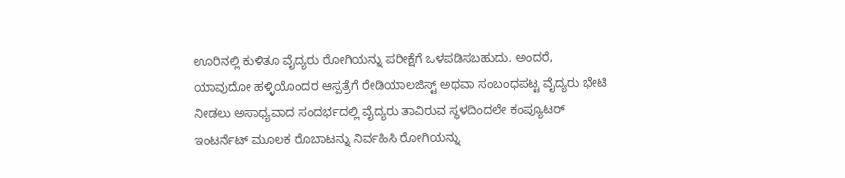ಊರಿನಲ್ಲಿ ಕುಳಿತೂ ವೈದ್ಯರು ರೋಗಿಯನ್ನು ಪರೀಕ್ಷೆಗೆ ಒಳಪಡಿಸಬಹುದು. ಅಂದರೆ, ಯಾವುದೋ ಹಳ್ಳಿಯೊಂದರ ಆಸ್ಪತ್ರೆಗೆ ರೇಡಿಯಾಲಜಿಸ್ಟ್ ಅಥವಾ ಸಂಬಂಧಪಟ್ಟ ವೈದ್ಯರು ಭೇಟಿ ನೀಡಲು ಅಸಾಧ್ಯವಾದ ಸಂದರ್ಭದಲ್ಲಿ ವೈದ್ಯರು ತಾವಿರುವ ಸ್ಥಳದಿಂದಲೇ ಕಂಪ್ಯೂಟರ್ ಇಂಟರ್ನೆಟ್ ಮೂಲಕ ರೊಬಾಟನ್ನು ನಿರ್ವಹಿಸಿ ರೋಗಿಯನ್ನು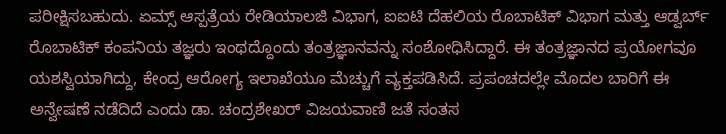ಪರೀಕ್ಷಿಸಬಹುದು. ಏಮ್ಸ್ ಆಸ್ಪತ್ರೆಯ ರೇಡಿಯಾಲಜಿ ವಿಭಾಗ, ಐಐಟಿ ದೆಹಲಿಯ ರೊಬಾಟಿಕ್ ವಿಭಾಗ ಮತ್ತು ಆಡ್ವರ್ಬ್ ರೊಬಾಟಿಕ್ ಕಂಪನಿಯ ತಜ್ಞರು ಇಂಥದ್ದೊಂದು ತಂತ್ರಜ್ಞಾನವನ್ನು ಸಂಶೋಧಿಸಿದ್ದಾರೆ. ಈ ತಂತ್ರಜ್ಞಾನದ ಪ್ರಯೋಗವೂ ಯಶಸ್ವಿಯಾಗಿದ್ದು, ಕೇಂದ್ರ ಆರೋಗ್ಯ ಇಲಾಖೆಯೂ ಮೆಚ್ಚುಗೆ ವ್ಯಕ್ತಪಡಿಸಿದೆ. ಪ್ರಪಂಚದಲ್ಲೇ ಮೊದಲ ಬಾರಿಗೆ ಈ ಅನ್ವೇಷಣೆ ನಡೆದಿದೆ ಎಂದು ಡಾ. ಚಂದ್ರಶೇಖರ್ ವಿಜಯವಾಣಿ ಜತೆ ಸಂತಸ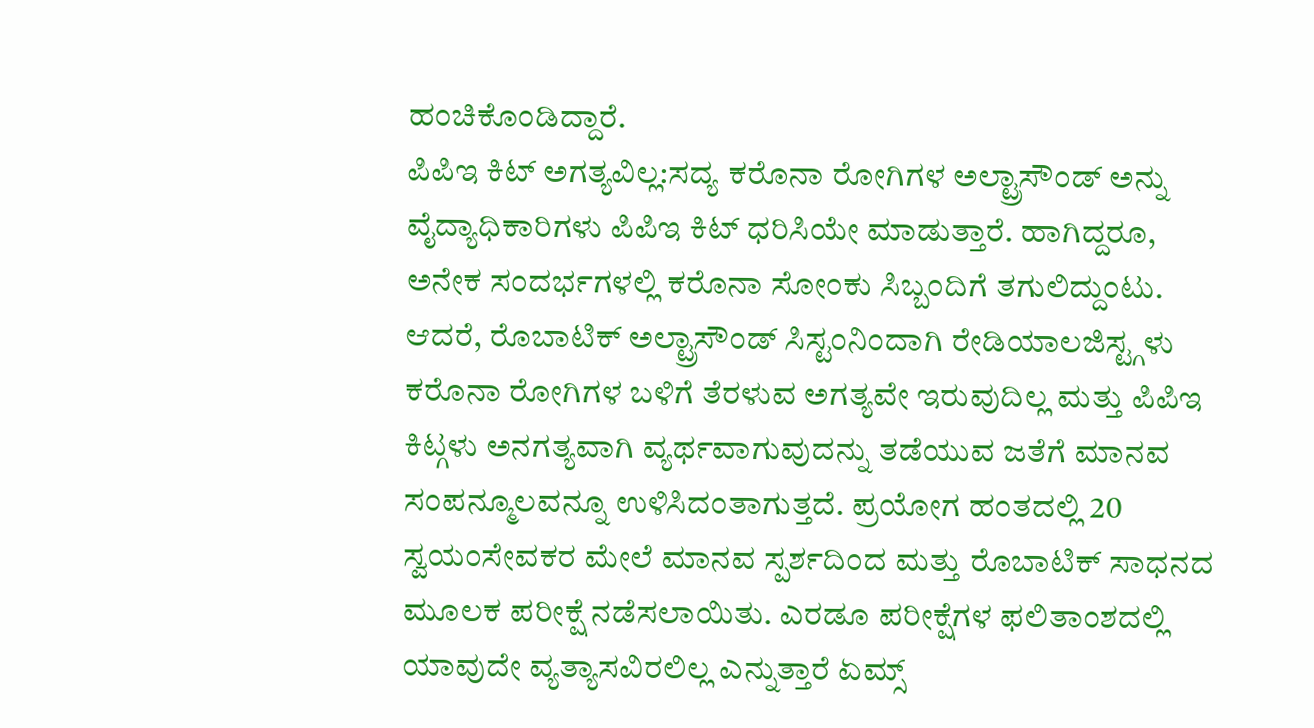ಹಂಚಿಕೊಂಡಿದ್ದಾರೆ.
ಪಿಪಿಇ ಕಿಟ್ ಅಗತ್ಯವಿಲ್ಲ:ಸದ್ಯ ಕರೊನಾ ರೋಗಿಗಳ ಅಲ್ಟ್ರಾಸೌಂಡ್ ಅನ್ನು ವೈದ್ಯಾಧಿಕಾರಿಗಳು ಪಿಪಿಇ ಕಿಟ್ ಧರಿಸಿಯೇ ಮಾಡುತ್ತಾರೆ. ಹಾಗಿದ್ದರೂ, ಅನೇಕ ಸಂದರ್ಭಗಳಲ್ಲಿ ಕರೊನಾ ಸೋಂಕು ಸಿಬ್ಬಂದಿಗೆ ತಗುಲಿದ್ದುಂಟು. ಆದರೆ, ರೊಬಾಟಿಕ್ ಅಲ್ಟ್ರಾಸೌಂಡ್ ಸಿಸ್ಟಂನಿಂದಾಗಿ ರೇಡಿಯಾಲಜಿಸ್ಟ್ಗಳು ಕರೊನಾ ರೋಗಿಗಳ ಬಳಿಗೆ ತೆರಳುವ ಅಗತ್ಯವೇ ಇರುವುದಿಲ್ಲ ಮತ್ತು ಪಿಪಿಇ ಕಿಟ್ಗಳು ಅನಗತ್ಯವಾಗಿ ವ್ಯರ್ಥವಾಗುವುದನ್ನು ತಡೆಯುವ ಜತೆಗೆ ಮಾನವ ಸಂಪನ್ಮೂಲವನ್ನೂ ಉಳಿಸಿದಂತಾಗುತ್ತದೆ. ಪ್ರಯೋಗ ಹಂತದಲ್ಲಿ 20 ಸ್ವಯಂಸೇವಕರ ಮೇಲೆ ಮಾನವ ಸ್ಪರ್ಶದಿಂದ ಮತ್ತು ರೊಬಾಟಿಕ್ ಸಾಧನದ ಮೂಲಕ ಪರೀಕ್ಷೆ ನಡೆಸಲಾಯಿತು. ಎರಡೂ ಪರೀಕ್ಷೆಗಳ ಫಲಿತಾಂಶದಲ್ಲಿ ಯಾವುದೇ ವ್ಯತ್ಯಾಸವಿರಲಿಲ್ಲ ಎನ್ನುತ್ತಾರೆ ಏಮ್ಸ್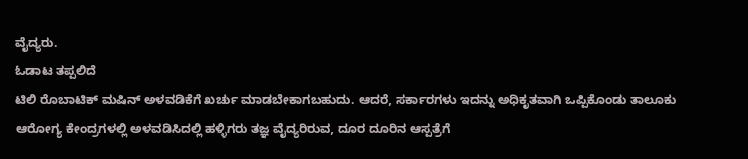ವೈದ್ಯರು.
ಓಡಾಟ ತಪ್ಪಲಿದೆ
ಟಿಲಿ ರೊಬಾಟಿಕ್ ಮಷಿನ್ ಅಳವಡಿಕೆಗೆ ಖರ್ಚು ಮಾಡಬೇಕಾಗಬಹುದು. ಆದರೆ, ಸರ್ಕಾರಗಳು ಇದನ್ನು ಅಧಿಕೃತವಾಗಿ ಒಪ್ಪಿಕೊಂಡು ತಾಲೂಕು ಆರೋಗ್ಯ ಕೇಂದ್ರಗಳಲ್ಲಿ ಅಳವಡಿಸಿದಲ್ಲಿ ಹಳ್ಳಿಗರು ತಜ್ಞ ವೈದ್ಯರಿರುವ, ದೂರ ದೂರಿನ ಆಸ್ಪತ್ರೆಗೆ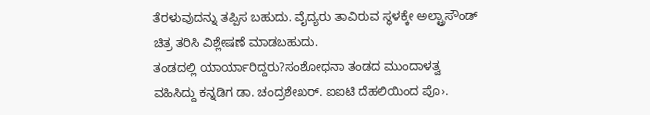ತೆರಳುವುದನ್ನು ತಪ್ಪಿಸ ಬಹುದು. ವೈದ್ಯರು ತಾವಿರುವ ಸ್ಥಳಕ್ಕೇ ಅಲ್ಟ್ರಾಸೌಂಡ್ ಚಿತ್ರ ತರಿಸಿ ವಿಶ್ಲೇಷಣೆ ಮಾಡಬಹುದು.
ತಂಡದಲ್ಲಿ ಯಾರ್ಯಾರಿದ್ದರು?ಸಂಶೋಧನಾ ತಂಡದ ಮುಂದಾಳತ್ವ ವಹಿಸಿದ್ದು ಕನ್ನಡಿಗ ಡಾ. ಚಂದ್ರಶೇಖರ್. ಐಐಟಿ ದೆಹಲಿಯಿಂದ ಪೊ›.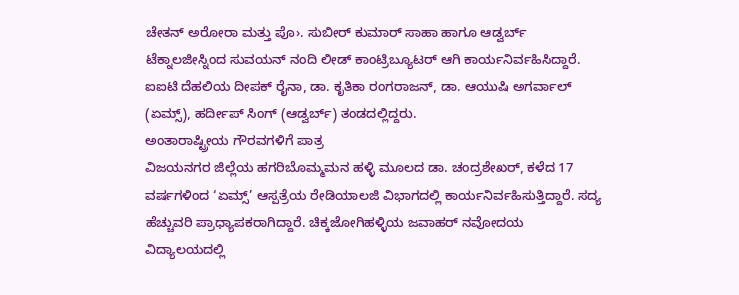ಚೇತನ್ ಅರೋರಾ ಮತ್ತು ಪೊ›. ಸುಬೀರ್ ಕುಮಾರ್ ಸಾಹಾ ಹಾಗೂ ಆಡ್ವರ್ಬ್ ಟೆಕ್ನಾಲಜೀಸ್ನಿಂದ ಸುವಯನ್ ನಂದಿ ಲೀಡ್ ಕಾಂಟ್ರಿಬ್ಯೂಟರ್ ಆಗಿ ಕಾರ್ಯನಿರ್ವಹಿಸಿದ್ದಾರೆ. ಐಐಟಿ ದೆಹಲಿಯ ದೀಪಕ್ ರೈನಾ, ಡಾ. ಕೃತಿಕಾ ರಂಗರಾಜನ್, ಡಾ. ಆಯುಷಿ ಅಗರ್ವಾಲ್ (ಏಮ್ಸ್), ಹರ್ದೀಪ್ ಸಿಂಗ್ (ಆಡ್ವರ್ಬ್) ತಂಡದಲ್ಲಿದ್ದರು.
ಅಂತಾರಾಷ್ಟ್ರೀಯ ಗೌರವಗಳಿಗೆ ಪಾತ್ರ
ವಿಜಯನಗರ ಜಿಲ್ಲೆಯ ಹಗರಿಬೊಮ್ಮಮನ ಹಳ್ಳಿ ಮೂಲದ ಡಾ. ಚಂದ್ರಶೇಖರ್, ಕಳೆದ 17 ವರ್ಷಗಳಿಂದ ‘ಏಮ್ಸ್’ ಆಸ್ಪತ್ರೆಯ ರೇಡಿಯಾಲಜಿ ವಿಭಾಗದಲ್ಲಿ ಕಾರ್ಯನಿರ್ವಹಿಸುತ್ತಿದ್ದಾರೆ. ಸದ್ಯ ಹೆಚ್ಚುವರಿ ಪ್ರಾಧ್ಯಾಪಕರಾಗಿದ್ದಾರೆ. ಚಿಕ್ಕಜೋಗಿಹಳ್ಳಿಯ ಜವಾಹರ್ ನವೋದಯ ವಿದ್ಯಾಲಯದಲ್ಲಿ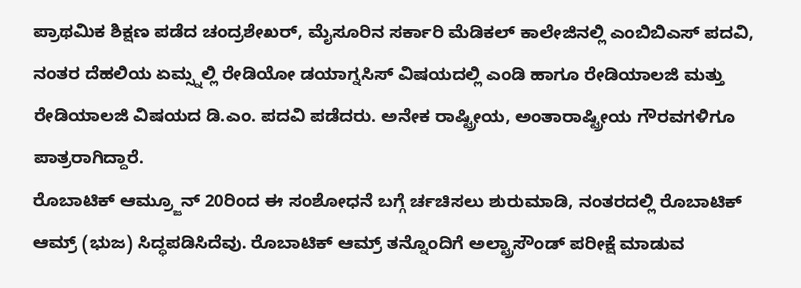ಪ್ರಾಥಮಿಕ ಶಿಕ್ಷಣ ಪಡೆದ ಚಂದ್ರಶೇಖರ್, ಮೈಸೂರಿನ ಸರ್ಕಾರಿ ಮೆಡಿಕಲ್ ಕಾಲೇಜಿನಲ್ಲಿ ಎಂಬಿಬಿಎಸ್ ಪದವಿ, ನಂತರ ದೆಹಲಿಯ ಏಮ್ಸ್ನಲ್ಲಿ ರೇಡಿಯೋ ಡಯಾಗ್ನಸಿಸ್ ವಿಷಯದಲ್ಲಿ ಎಂಡಿ ಹಾಗೂ ರೇಡಿಯಾಲಜಿ ಮತ್ತು ರೇಡಿಯಾಲಜಿ ವಿಷಯದ ಡಿ.ಎಂ. ಪದವಿ ಪಡೆದರು. ಅನೇಕ ರಾಷ್ಟ್ರೀಯ, ಅಂತಾರಾಷ್ಟ್ರೀಯ ಗೌರವಗಳಿಗೂ ಪಾತ್ರರಾಗಿದ್ದಾರೆ.
ರೊಬಾಟಿಕ್ ಆಮ್ರ್ಜೂನ್ 20ರಿಂದ ಈ ಸಂಶೋಧನೆ ಬಗ್ಗೆ ರ್ಚಚಿಸಲು ಶುರುಮಾಡಿ, ನಂತರದಲ್ಲಿ ರೊಬಾಟಿಕ್ ಆಮ್ರ್ (ಭುಜ) ಸಿದ್ಧಪಡಿಸಿದೆವು. ರೊಬಾಟಿಕ್ ಆಮ್ರ್ ತನ್ನೊಂದಿಗೆ ಅಲ್ಟ್ರಾಸೌಂಡ್ ಪರೀಕ್ಷೆ ಮಾಡುವ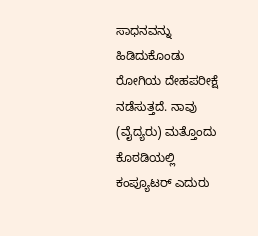ಸಾಧನವನ್ನು ಹಿಡಿದುಕೊಂಡು ರೋಗಿಯ ದೇಹಪರೀಕ್ಷೆ ನಡೆಸುತ್ತದೆ. ನಾವು (ವೈದ್ಯರು) ಮತ್ತೊಂದು ಕೊಠಡಿಯಲ್ಲಿ ಕಂಪ್ಯೂಟರ್ ಎದುರು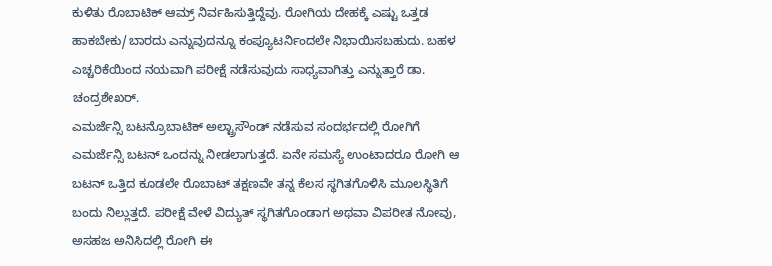ಕುಳಿತು ರೊಬಾಟಿಕ್ ಆಮ್ರ್ ನಿರ್ವಹಿಸುತ್ತಿದ್ದೆವು. ರೋಗಿಯ ದೇಹಕ್ಕೆ ಎಷ್ಟು ಒತ್ತಡ ಹಾಕಬೇಕು/ಬಾರದು ಎನ್ನುವುದನ್ನೂ ಕಂಪ್ಯೂಟರ್ನಿಂದಲೇ ನಿಭಾಯಿಸಬಹುದು. ಬಹಳ ಎಚ್ಚರಿಕೆಯಿಂದ ನಯವಾಗಿ ಪರೀಕ್ಷೆ ನಡೆಸುವುದು ಸಾಧ್ಯವಾಗಿತ್ತು ಎನ್ನುತ್ತಾರೆ ಡಾ. ಚಂದ್ರಶೇಖರ್.
ಎಮರ್ಜೆನ್ಸಿ ಬಟನ್ರೊಬಾಟಿಕ್ ಅಲ್ಟ್ರಾಸೌಂಡ್ ನಡೆಸುವ ಸಂದರ್ಭದಲ್ಲಿ ರೋಗಿಗೆ ಎಮರ್ಜೆನ್ಸಿ ಬಟನ್ ಒಂದನ್ನು ನೀಡಲಾಗುತ್ತದೆ. ಏನೇ ಸಮಸ್ಯೆ ಉಂಟಾದರೂ ರೋಗಿ ಆ ಬಟನ್ ಒತ್ತಿದ ಕೂಡಲೇ ರೊಬಾಟ್ ತಕ್ಷಣವೇ ತನ್ನ ಕೆಲಸ ಸ್ಥಗಿತಗೊಳಿಸಿ ಮೂಲಸ್ಥಿತಿಗೆ ಬಂದು ನಿಲ್ಲುತ್ತದೆ. ಪರೀಕ್ಷೆ ವೇಳೆ ವಿದ್ಯುತ್ ಸ್ಥಗಿತಗೊಂಡಾಗ ಅಥವಾ ವಿಪರೀತ ನೋವು, ಅಸಹಜ ಅನಿಸಿದಲ್ಲಿ ರೋಗಿ ಈ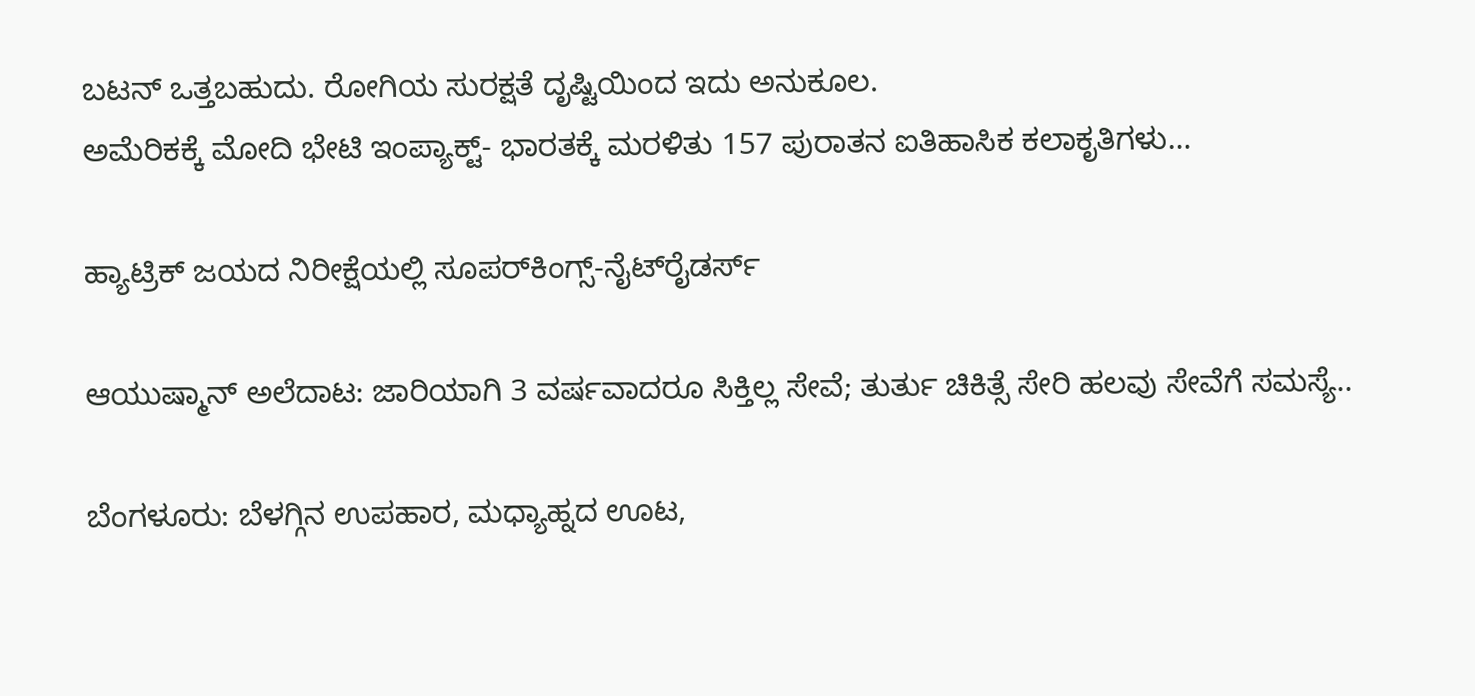ಬಟನ್ ಒತ್ತಬಹುದು. ರೋಗಿಯ ಸುರಕ್ಷತೆ ದೃಷ್ಟಿಯಿಂದ ಇದು ಅನುಕೂಲ.
ಅಮೆರಿಕಕ್ಕೆ ಮೋದಿ ಭೇಟಿ ಇಂಪ್ಯಾಕ್ಟ್‌- ಭಾರತಕ್ಕೆ ಮರಳಿತು 157 ಪುರಾತನ ಐತಿಹಾಸಿಕ ಕಲಾಕೃತಿಗಳು…

ಹ್ಯಾಟ್ರಿಕ್ ಜಯದ ನಿರೀಕ್ಷೆಯಲ್ಲಿ ಸೂಪರ್‌ಕಿಂಗ್ಸ್-ನೈಟ್‌ರೈಡರ್ಸ್‌

ಆಯುಷ್ಮಾನ್ ಅಲೆದಾಟ: ಜಾರಿಯಾಗಿ 3 ವರ್ಷವಾದರೂ ಸಿಕ್ತಿಲ್ಲ ಸೇವೆ; ತುರ್ತು ಚಿಕಿತ್ಸೆ ಸೇರಿ ಹಲವು ಸೇವೆಗೆ ಸಮಸ್ಯೆ..

ಬೆಂಗಳೂರು: ಬೆಳಗ್ಗಿನ ಉಪಹಾರ, ಮಧ್ಯಾಹ್ನದ ಊಟ,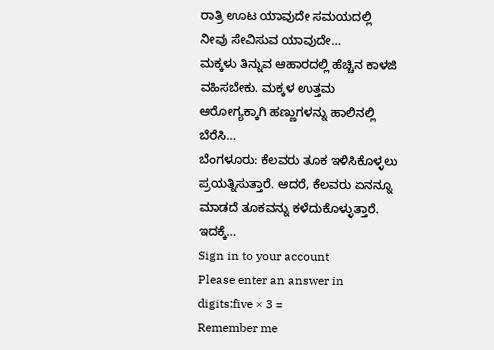ರಾತ್ರಿ ಊಟ ಯಾವುದೇ ಸಮಯದಲ್ಲಿ ನೀವು ಸೇವಿಸುವ ಯಾವುದೇ…
ಮಕ್ಕಳು ತಿನ್ನುವ ಆಹಾರದಲ್ಲಿ ಹೆಚ್ಚಿನ ಕಾಳಜಿ ವಹಿಸಬೇಕು. ಮಕ್ಕಳ ಉತ್ತಮ ಆರೋಗ್ಯಕ್ಕಾಗಿ ಹಣ್ಣುಗಳನ್ನು ಹಾಲಿನಲ್ಲಿ ಬೆರೆಸಿ…
ಬೆಂಗಳೂರು: ಕೆಲವರು ತೂಕ ಇಳಿಸಿಕೊಳ್ಳಲು ಪ್ರಯತ್ನಿಸುತ್ತಾರೆ. ಆದರೆ, ಕೆಲವರು ಏನನ್ನೂ ಮಾಡದೆ ತೂಕವನ್ನು ಕಳೆದುಕೊಳ್ಳುತ್ತಾರೆ. ಇದಕ್ಕೆ…
Sign in to your account
Please enter an answer in digits:five × 3 =
Remember me